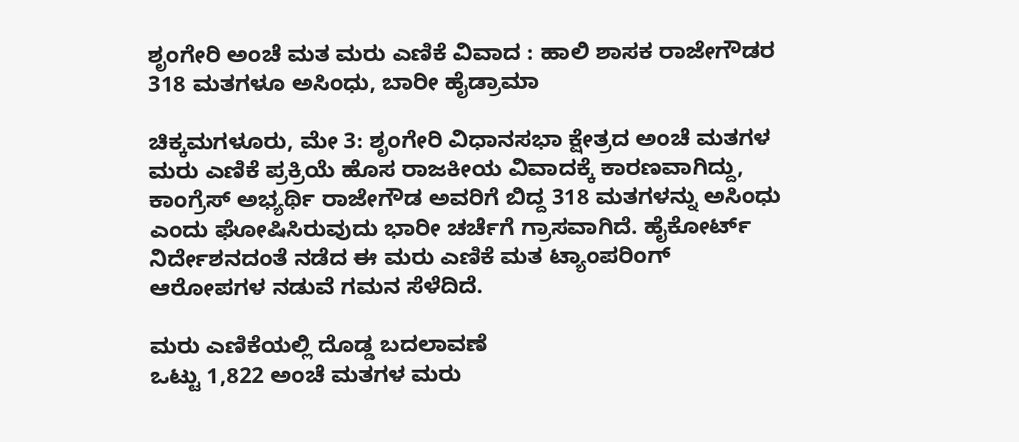ಶೃಂಗೇರಿ ಅಂಚೆ ಮತ ಮರು ಎಣಿಕೆ ವಿವಾದ : ಹಾಲಿ ಶಾಸಕ ರಾಜೇಗೌಡರ 318 ಮತಗಳೂ ಅಸಿಂಧು, ಬಾರೀ ಹೈಡ್ರಾಮಾ

ಚಿಕ್ಕಮಗಳೂರು, ಮೇ 3: ಶೃಂಗೇರಿ ವಿಧಾನಸಭಾ ಕ್ಷೇತ್ರದ ಅಂಚೆ ಮತಗಳ ಮರು ಎಣಿಕೆ ಪ್ರಕ್ರಿಯೆ ಹೊಸ ರಾಜಕೀಯ ವಿವಾದಕ್ಕೆ ಕಾರಣವಾಗಿದ್ದು, ಕಾಂಗ್ರೆಸ್ ಅಭ್ಯರ್ಥಿ ರಾಜೇಗೌಡ ಅವರಿಗೆ ಬಿದ್ದ 318 ಮತಗಳನ್ನು ಅಸಿಂಧು ಎಂದು ಘೋಷಿಸಿರುವುದು ಭಾರೀ ಚರ್ಚೆಗೆ ಗ್ರಾಸವಾಗಿದೆ. ಹೈಕೋರ್ಟ್ ನಿರ್ದೇಶನದಂತೆ ನಡೆದ ಈ ಮರು ಎಣಿಕೆ ಮತ ಟ್ಯಾಂಪರಿಂಗ್ ಆರೋಪಗಳ ನಡುವೆ ಗಮನ ಸೆಳೆದಿದೆ.

ಮರು ಎಣಿಕೆಯಲ್ಲಿ ದೊಡ್ಡ ಬದಲಾವಣೆ
ಒಟ್ಟು 1,822 ಅಂಚೆ ಮತಗಳ ಮರು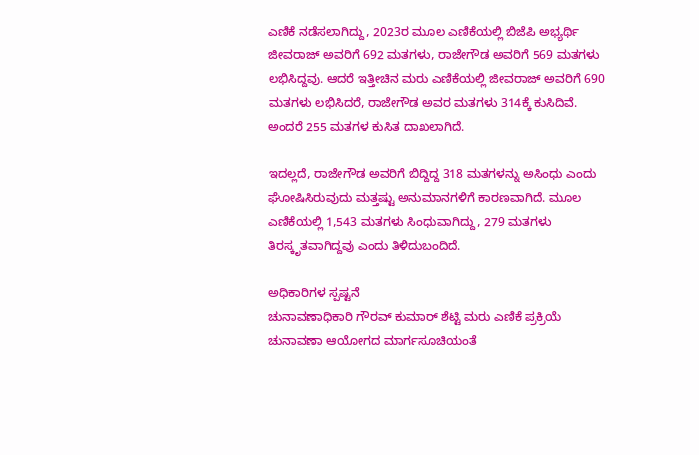ಎಣಿಕೆ ನಡೆಸಲಾಗಿದ್ದು, 2023ರ ಮೂಲ ಎಣಿಕೆಯಲ್ಲಿ ಬಿಜೆಪಿ ಅಭ್ಯರ್ಥಿ ಜೀವರಾಜ್ ಅವರಿಗೆ 692 ಮತಗಳು, ರಾಜೇಗೌಡ ಅವರಿಗೆ 569 ಮತಗಳು ಲಭಿಸಿದ್ದವು. ಆದರೆ ಇತ್ತೀಚಿನ ಮರು ಎಣಿಕೆಯಲ್ಲಿ ಜೀವರಾಜ್ ಅವರಿಗೆ 690 ಮತಗಳು ಲಭಿಸಿದರೆ, ರಾಜೇಗೌಡ ಅವರ ಮತಗಳು 314ಕ್ಕೆ ಕುಸಿದಿವೆ. ಅಂದರೆ 255 ಮತಗಳ ಕುಸಿತ ದಾಖಲಾಗಿದೆ.

ಇದಲ್ಲದೆ, ರಾಜೇಗೌಡ ಅವರಿಗೆ ಬಿದ್ದಿದ್ದ 318 ಮತಗಳನ್ನು ಅಸಿಂಧು ಎಂದು ಘೋಷಿಸಿರುವುದು ಮತ್ತಷ್ಟು ಅನುಮಾನಗಳಿಗೆ ಕಾರಣವಾಗಿದೆ. ಮೂಲ ಎಣಿಕೆಯಲ್ಲಿ 1,543 ಮತಗಳು ಸಿಂಧುವಾಗಿದ್ದು, 279 ಮತಗಳು ತಿರಸ್ಕೃತವಾಗಿದ್ದವು ಎಂದು ತಿಳಿದುಬಂದಿದೆ.

ಅಧಿಕಾರಿಗಳ ಸ್ಪಷ್ಟನೆ
ಚುನಾವಣಾಧಿಕಾರಿ ಗೌರವ್ ಕುಮಾರ್ ಶೆಟ್ಟಿ ಮರು ಎಣಿಕೆ ಪ್ರಕ್ರಿಯೆ ಚುನಾವಣಾ ಆಯೋಗದ ಮಾರ್ಗಸೂಚಿಯಂತೆ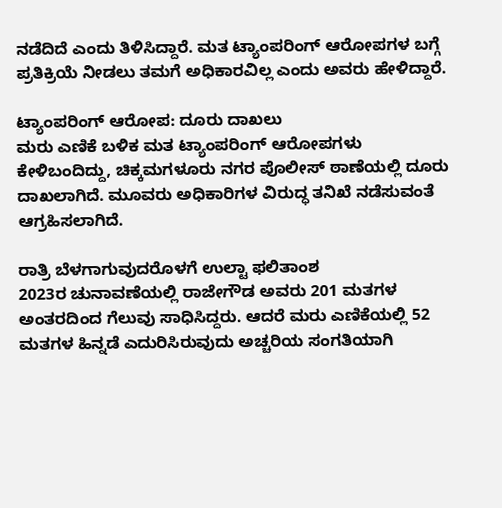ನಡೆದಿದೆ ಎಂದು ತಿಳಿಸಿದ್ದಾರೆ. ಮತ ಟ್ಯಾಂಪರಿಂಗ್ ಆರೋಪಗಳ ಬಗ್ಗೆ ಪ್ರತಿಕ್ರಿಯೆ ನೀಡಲು ತಮಗೆ ಅಧಿಕಾರವಿಲ್ಲ ಎಂದು ಅವರು ಹೇಳಿದ್ದಾರೆ.

ಟ್ಯಾಂಪರಿಂಗ್ ಆರೋಪ: ದೂರು ದಾಖಲು
ಮರು ಎಣಿಕೆ ಬಳಿಕ ಮತ ಟ್ಯಾಂಪರಿಂಗ್ ಆರೋಪಗಳು ಕೇಳಿಬಂದಿದ್ದು, ಚಿಕ್ಕಮಗಳೂರು ನಗರ ಪೊಲೀಸ್ ಠಾಣೆಯಲ್ಲಿ ದೂರು ದಾಖಲಾಗಿದೆ. ಮೂವರು ಅಧಿಕಾರಿಗಳ ವಿರುದ್ಧ ತನಿಖೆ ನಡೆಸುವಂತೆ ಆಗ್ರಹಿಸಲಾಗಿದೆ.

ರಾತ್ರಿ ಬೆಳಗಾಗುವುದರೊಳಗೆ ಉಲ್ಟಾ ಫಲಿತಾಂಶ
2023ರ ಚುನಾವಣೆಯಲ್ಲಿ ರಾಜೇಗೌಡ ಅವರು 201 ಮತಗಳ ಅಂತರದಿಂದ ಗೆಲುವು ಸಾಧಿಸಿದ್ದರು. ಆದರೆ ಮರು ಎಣಿಕೆಯಲ್ಲಿ 52 ಮತಗಳ ಹಿನ್ನಡೆ ಎದುರಿಸಿರುವುದು ಅಚ್ಚರಿಯ ಸಂಗತಿಯಾಗಿ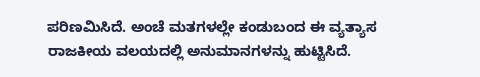ಪರಿಣಮಿಸಿದೆ. ಅಂಚೆ ಮತಗಳಲ್ಲೇ ಕಂಡುಬಂದ ಈ ವ್ಯತ್ಯಾಸ ರಾಜಕೀಯ ವಲಯದಲ್ಲಿ ಅನುಮಾನಗಳನ್ನು ಹುಟ್ಟಿಸಿದೆ.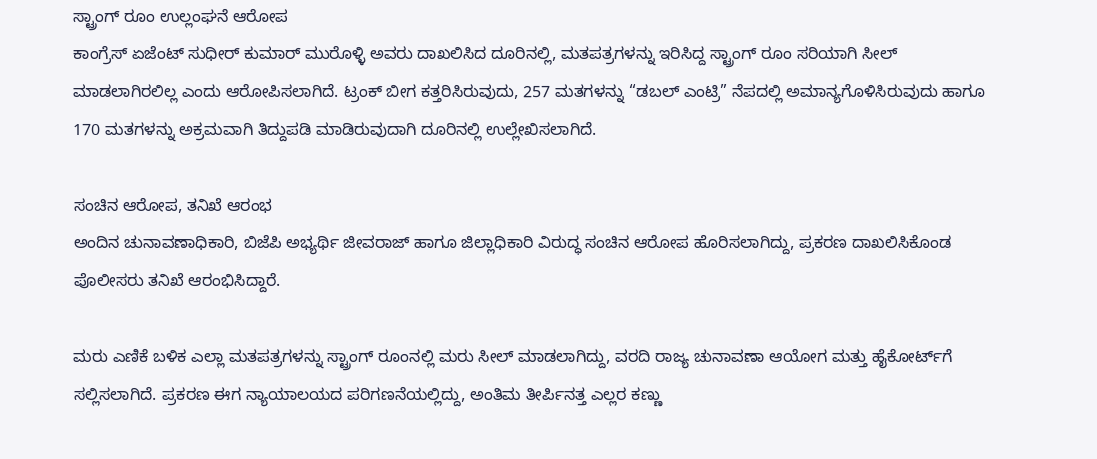ಸ್ಟ್ರಾಂಗ್ ರೂಂ ಉಲ್ಲಂಘನೆ ಆರೋಪ
ಕಾಂಗ್ರೆಸ್ ಏಜೆಂಟ್ ಸುಧೀರ್ ಕುಮಾರ್ ಮುರೊಳ್ಳಿ ಅವರು ದಾಖಲಿಸಿದ ದೂರಿನಲ್ಲಿ, ಮತಪತ್ರಗಳನ್ನು ಇರಿಸಿದ್ದ ಸ್ಟ್ರಾಂಗ್ ರೂಂ ಸರಿಯಾಗಿ ಸೀಲ್ ಮಾಡಲಾಗಿರಲಿಲ್ಲ ಎಂದು ಆರೋಪಿಸಲಾಗಿದೆ. ಟ್ರಂಕ್ ಬೀಗ ಕತ್ತರಿಸಿರುವುದು, 257 ಮತಗಳನ್ನು “ಡಬಲ್ ಎಂಟ್ರಿ” ನೆಪದಲ್ಲಿ ಅಮಾನ್ಯಗೊಳಿಸಿರುವುದು ಹಾಗೂ 170 ಮತಗಳನ್ನು ಅಕ್ರಮವಾಗಿ ತಿದ್ದುಪಡಿ ಮಾಡಿರುವುದಾಗಿ ದೂರಿನಲ್ಲಿ ಉಲ್ಲೇಖಿಸಲಾಗಿದೆ.

ಸಂಚಿನ ಆರೋಪ, ತನಿಖೆ ಆರಂಭ
ಅಂದಿನ ಚುನಾವಣಾಧಿಕಾರಿ, ಬಿಜೆಪಿ ಅಭ್ಯರ್ಥಿ ಜೀವರಾಜ್ ಹಾಗೂ ಜಿಲ್ಲಾಧಿಕಾರಿ ವಿರುದ್ಧ ಸಂಚಿನ ಆರೋಪ ಹೊರಿಸಲಾಗಿದ್ದು, ಪ್ರಕರಣ ದಾಖಲಿಸಿಕೊಂಡ ಪೊಲೀಸರು ತನಿಖೆ ಆರಂಭಿಸಿದ್ದಾರೆ.

ಮರು ಎಣಿಕೆ ಬಳಿಕ ಎಲ್ಲಾ ಮತಪತ್ರಗಳನ್ನು ಸ್ಟ್ರಾಂಗ್ ರೂಂನಲ್ಲಿ ಮರು ಸೀಲ್ ಮಾಡಲಾಗಿದ್ದು, ವರದಿ ರಾಜ್ಯ ಚುನಾವಣಾ ಆಯೋಗ ಮತ್ತು ಹೈಕೋರ್ಟ್‌ಗೆ ಸಲ್ಲಿಸಲಾಗಿದೆ. ಪ್ರಕರಣ ಈಗ ನ್ಯಾಯಾಲಯದ ಪರಿಗಣನೆಯಲ್ಲಿದ್ದು, ಅಂತಿಮ ತೀರ್ಪಿನತ್ತ ಎಲ್ಲರ ಕಣ್ಣು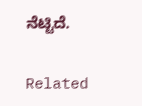ನೆಟ್ಟಿದೆ.

Related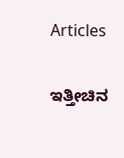Articles

ಇತ್ತೀಚಿನ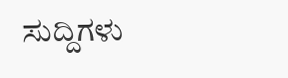ಸುದ್ದಿಗಳು